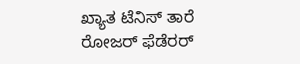ಖ್ಯಾತ ಟೆನಿಸ್ ತಾರೆ ರೋಜರ್ ಫೆಡೆರರ್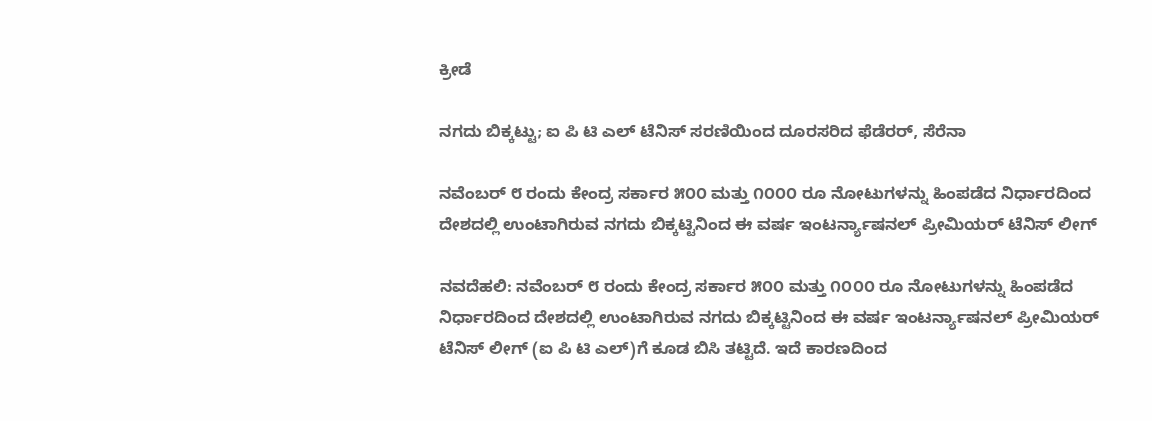ಕ್ರೀಡೆ

ನಗದು ಬಿಕ್ಕಟ್ಟು; ಐ ಪಿ ಟಿ ಎಲ್ ಟೆನಿಸ್ ಸರಣಿಯಿಂದ ದೂರಸರಿದ ಫೆಡೆರರ್, ಸೆರೆನಾ

ನವೆಂಬರ್ ೮ ರಂದು ಕೇಂದ್ರ ಸರ್ಕಾರ ೫೦೦ ಮತ್ತು ೧೦೦೦ ರೂ ನೋಟುಗಳನ್ನು ಹಿಂಪಡೆದ ನಿರ್ಧಾರದಿಂದ ದೇಶದಲ್ಲಿ ಉಂಟಾಗಿರುವ ನಗದು ಬಿಕ್ಕಟ್ಟಿನಿಂದ ಈ ವರ್ಷ ಇಂಟರ್ನ್ಯಾಷನಲ್ ಪ್ರೀಮಿಯರ್ ಟೆನಿಸ್ ಲೀಗ್

ನವದೆಹಲಿ: ನವೆಂಬರ್ ೮ ರಂದು ಕೇಂದ್ರ ಸರ್ಕಾರ ೫೦೦ ಮತ್ತು ೧೦೦೦ ರೂ ನೋಟುಗಳನ್ನು ಹಿಂಪಡೆದ ನಿರ್ಧಾರದಿಂದ ದೇಶದಲ್ಲಿ ಉಂಟಾಗಿರುವ ನಗದು ಬಿಕ್ಕಟ್ಟಿನಿಂದ ಈ ವರ್ಷ ಇಂಟರ್ನ್ಯಾಷನಲ್ ಪ್ರೀಮಿಯರ್ ಟೆನಿಸ್ ಲೀಗ್ (ಐ ಪಿ ಟಿ ಎಲ್)ಗೆ ಕೂಡ ಬಿಸಿ ತಟ್ಟಿದೆ. ಇದೆ ಕಾರಣದಿಂದ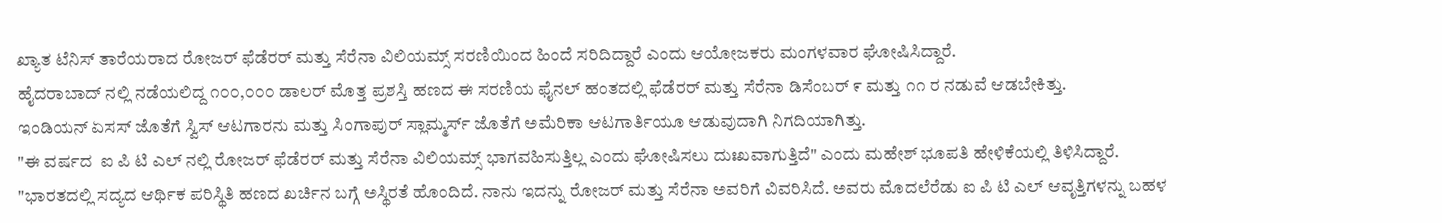ಖ್ಯಾತ ಟೆನಿಸ್ ತಾರೆಯರಾದ ರೋಜರ್ ಫೆಡೆರರ್ ಮತ್ತು ಸೆರೆನಾ ವಿಲಿಯಮ್ಸ್ ಸರಣಿಯಿಂದ ಹಿಂದೆ ಸರಿದಿದ್ದಾರೆ ಎಂದು ಆಯೋಜಕರು ಮಂಗಳವಾರ ಘೋಷಿಸಿದ್ದಾರೆ.
ಹೈದರಾಬಾದ್ ನಲ್ಲಿ ನಡೆಯಲಿದ್ದ ೧೦೦,೦೦೦ ಡಾಲರ್ ಮೊತ್ತ ಪ್ರಶಸ್ತಿ ಹಣದ ಈ ಸರಣಿಯ ಫೈನಲ್ ಹಂತದಲ್ಲಿ ಫೆಡೆರರ್ ಮತ್ತು ಸೆರೆನಾ ಡಿಸೆಂಬರ್ ೯ ಮತ್ತು ೧೧ ರ ನಡುವೆ ಆಡಬೇಕಿತ್ತು.
ಇಂಡಿಯನ್ ಏಸಸ್ ಜೊತೆಗೆ ಸ್ವಿಸ್ ಆಟಗಾರನು ಮತ್ತು ಸಿಂಗಾಪುರ್ ಸ್ಲಾಮ್ಮರ್ಸ್ ಜೊತೆಗೆ ಅಮೆರಿಕಾ ಆಟಗಾರ್ತಿಯೂ ಆಡುವುದಾಗಿ ನಿಗದಿಯಾಗಿತ್ತು.
"ಈ ವರ್ಷದ  ಐ ಪಿ ಟಿ ಎಲ್ ನಲ್ಲಿ ರೋಜರ್ ಫೆಡೆರರ್ ಮತ್ತು ಸೆರೆನಾ ವಿಲಿಯಮ್ಸ್ ಭಾಗವಹಿಸುತ್ತಿಲ್ಲ ಎಂದು ಘೋಷಿಸಲು ದುಃಖವಾಗುತ್ತಿದೆ" ಎಂದು ಮಹೇಶ್ ಭೂಪತಿ ಹೇಳಿಕೆಯಲ್ಲಿ ತಿಳಿಸಿದ್ದಾರೆ.
"ಭಾರತದಲ್ಲಿ ಸದ್ಯದ ಆರ್ಥಿಕ ಪರಿಸ್ಥಿತಿ ಹಣದ ಖರ್ಚಿನ ಬಗ್ಗೆ ಅಸ್ಥಿರತೆ ಹೊಂದಿದೆ. ನಾನು ಇದನ್ನು ರೋಜರ್ ಮತ್ತು ಸೆರೆನಾ ಅವರಿಗೆ ವಿವರಿಸಿದೆ. ಅವರು ಮೊದಲೆರೆಡು ಐ ಪಿ ಟಿ ಎಲ್ ಆವೃತ್ತಿಗಳನ್ನು ಬಹಳ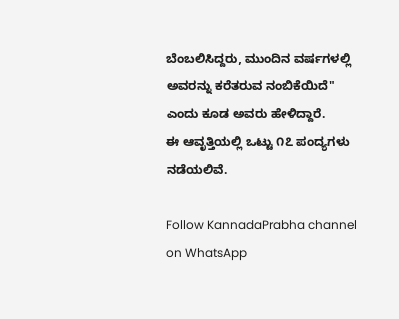ಬೆಂಬಲಿಸಿದ್ದರು, ಮುಂದಿನ ವರ್ಷಗಳಲ್ಲಿ ಅವರನ್ನು ಕರೆತರುವ ನಂಬಿಕೆಯಿದೆ" ಎಂದು ಕೂಡ ಅವರು ಹೇಳಿದ್ದಾರೆ.
ಈ ಆವೃತ್ತಿಯಲ್ಲಿ ಒಟ್ಟು ೧೭ ಪಂದ್ಯಗಳು ನಡೆಯಲಿವೆ.

Follow KannadaPrabha channel on WhatsApp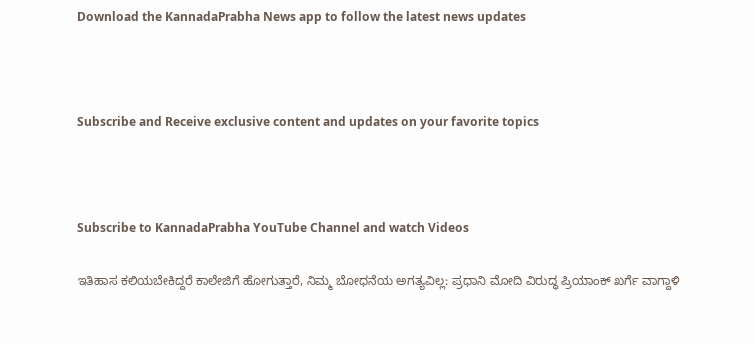Download the KannadaPrabha News app to follow the latest news updates



Subscribe and Receive exclusive content and updates on your favorite topics



Subscribe to KannadaPrabha YouTube Channel and watch Videos

ಇತಿಹಾಸ ಕಲಿಯಬೇಕಿದ್ದರೆ ಕಾಲೇಜಿಗೆ ಹೋಗುತ್ತಾರೆ, ನಿಮ್ಮ ಬೋಧನೆಯ ಅಗತ್ಯವಿಲ್ಲ: ಪ್ರಧಾನಿ ಮೋದಿ ವಿರುದ್ಧ ಪ್ರಿಯಾಂಕ್ ಖರ್ಗೆ ವಾಗ್ದಾಳಿ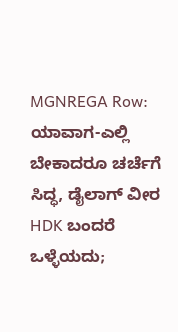MGNREGA Row: ಯಾವಾಗ-ಎಲ್ಲಿ ಬೇಕಾದರೂ ಚರ್ಚೆಗೆ ಸಿದ್ಧ, ಡೈಲಾಗ್‌ ವೀರ HDK ಬಂದರೆ ಒಳ್ಳೆಯದು;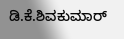ಡಿ.ಕೆ.ಶಿವಕುಮಾರ್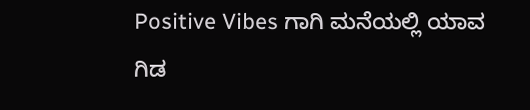Positive Vibes ಗಾಗಿ ಮನೆಯಲ್ಲಿ ಯಾವ ಗಿಡ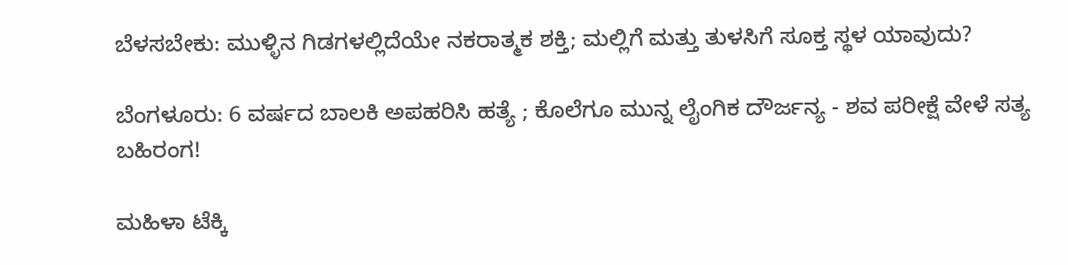ಬೆಳಸಬೇಕು: ಮುಳ್ಳಿನ ಗಿಡಗಳಲ್ಲಿದೆಯೇ ನಕರಾತ್ಮಕ ಶಕ್ತಿ; ಮಲ್ಲಿಗೆ ಮತ್ತು ತುಳಸಿಗೆ ಸೂಕ್ತ ಸ್ಥಳ ಯಾವುದು?

ಬೆಂಗಳೂರು: 6 ವರ್ಷದ ಬಾಲಕಿ ಅಪಹರಿಸಿ ಹತ್ಯೆ ; ಕೊಲೆಗೂ ಮುನ್ನ ಲೈಂಗಿಕ ದೌರ್ಜನ್ಯ - ಶವ ಪರೀಕ್ಷೆ ವೇಳೆ ಸತ್ಯ ಬಹಿರಂಗ!

ಮಹಿಳಾ ಟೆಕ್ಕಿ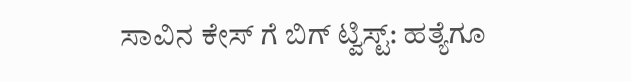ಸಾವಿನ ಕೇಸ್ ಗೆ ಬಿಗ್ ಟ್ವಿಸ್ಟ್: ಹತ್ಯೆಗೂ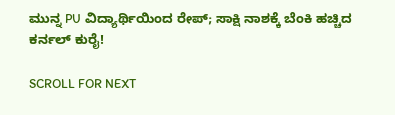ಮುನ್ನ PU ವಿದ್ಯಾರ್ಥಿಯಿಂದ ರೇಪ್; ಸಾಕ್ಷಿ ನಾಶಕ್ಕೆ ಬೆಂಕಿ ಹಚ್ಚಿದ ಕರ್ನಲ್ ಕುರೈ!

SCROLL FOR NEXT